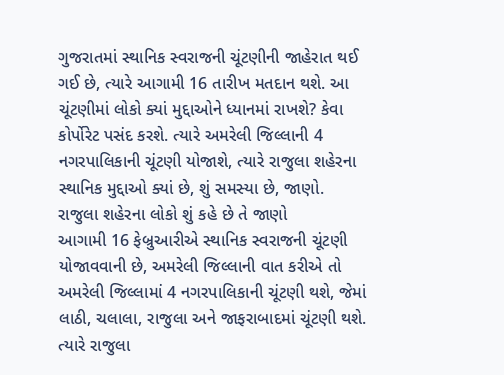ગુજરાતમાં સ્થાનિક સ્વરાજની ચૂંટણીની જાહેરાત થઈ ગઈ છે, ત્યારે આગામી 16 તારીખ મતદાન થશે. આ ચૂંટણીમાં લોકો ક્યાં મુદ્દાઓને ધ્યાનમાં રાખશે? કેવા કોર્પોરેટ પસંદ કરશે. ત્યારે અમરેલી જિલ્લાની 4 નગરપાલિકાની ચૂંટણી યોજાશે, ત્યારે રાજુલા શહેરના સ્થાનિક મુદ્દાઓ ક્યાં છે, શું સમસ્યા છે, જાણો.
રાજુલા શહેરના લોકો શું કહે છે તે જાણો
આગામી 16 ફેબ્રુઆરીએ સ્થાનિક સ્વરાજની ચૂંટણી યોજાવવાની છે, અમરેલી જિલ્લાની વાત કરીએ તો અમરેલી જિલ્લામાં 4 નગરપાલિકાની ચૂંટણી થશે, જેમાં લાઠી, ચલાલા, રાજુલા અને જાફરાબાદમાં ચૂંટણી થશે. ત્યારે રાજુલા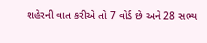શહેરની વાત કરીએ તો 7 વોર્ડ છે અને 28 સભ્ય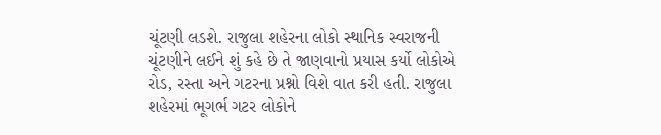ચૂંટણી લડશે. રાજુલા શહેરના લોકો સ્થાનિક સ્વરાજની ચૂંટણીને લઈને શું કહે છે તે જાણવાનો પ્રયાસ કર્યો લોકોએ રોડ, રસ્તા અને ગટરના પ્રશ્નો વિશે વાત કરી હતી. રાજુલા શહેરમાં ભૂગર્ભ ગટર લોકોને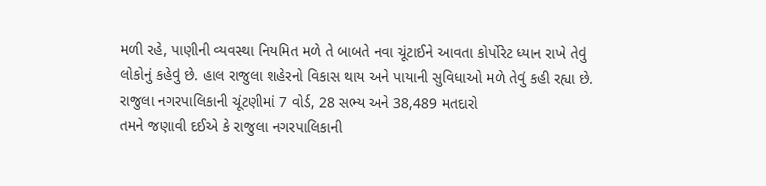મળી રહે, પાણીની વ્યવસ્થા નિયમિત મળે તે બાબતે નવા ચૂંટાઈને આવતા કોર્પોરેટ ધ્યાન રાખે તેવું લોકોનું કહેવું છે. હાલ રાજુલા શહેરનો વિકાસ થાય અને પાયાની સુવિધાઓ મળે તેવું કહી રહ્યા છે.
રાજુલા નગરપાલિકાની ચૂંટણીમાં 7 વોર્ડ, 28 સભ્ય અને 38,489 મતદારો
તમને જણાવી દઈએ કે રાજુલા નગરપાલિકાની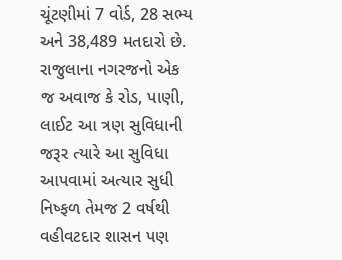ચૂંટણીમાં 7 વોર્ડ, 28 સભ્ય અને 38,489 મતદારો છે. રાજુલાના નગરજનો એક જ અવાજ કે રોડ, પાણી, લાઈટ આ ત્રણ સુવિધાની જરૂર ત્યારે આ સુવિધા આપવામાં અત્યાર સુધી નિષ્ફળ તેમજ 2 વર્ષથી વહીવટદાર શાસન પણ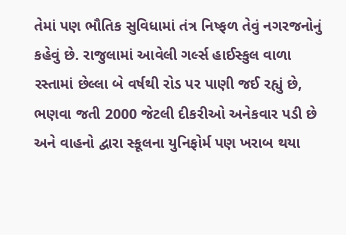તેમાં પણ ભૌતિક સુવિધામાં તંત્ર નિષ્ફળ તેવું નગરજનોનું કહેવું છે. રાજુલામાં આવેલી ગર્લ્સ હાઈસ્કુલ વાળા રસ્તામાં છેલ્લા બે વર્ષથી રોડ પર પાણી જઈ રહ્યું છે, ભણવા જતી 2000 જેટલી દીકરીઓ અનેકવાર પડી છે અને વાહનો દ્વારા સ્કૂલના યુનિફોર્મ પણ ખરાબ થયા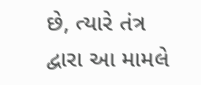છે, ત્યારે તંત્ર દ્વારા આ મામલે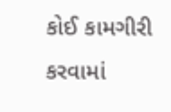કોઈ કામગીરી કરવામાં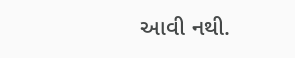આવી નથી.